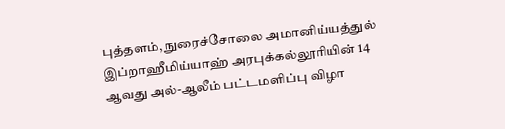புத்தளம், நுரைச்சோலை அமானிய்யத்துல் இப்றாஹீமிய்யாஹ் அரபுக்கல்லூரியின் 14 ஆவது அல்-ஆலீம் பட்டமளிப்பு விழா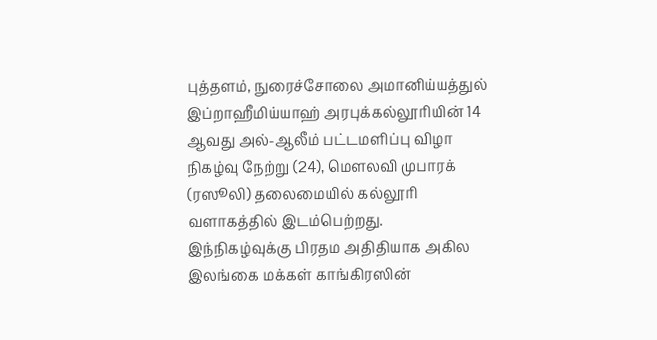புத்தளம், நுரைச்சோலை அமானிய்யத்துல் இப்றாஹீமிய்யாஹ் அரபுக்கல்லூரியின் 14 ஆவது அல்-ஆலீம் பட்டமளிப்பு விழா நிகழ்வு நேற்று (24), மௌலவி முபாரக் (ரஸூலி) தலைமையில் கல்லூரி வளாகத்தில் இடம்பெற்றது.
இந்நிகழ்வுக்கு பிரதம அதிதியாக அகில இலங்கை மக்கள் காங்கிரஸின்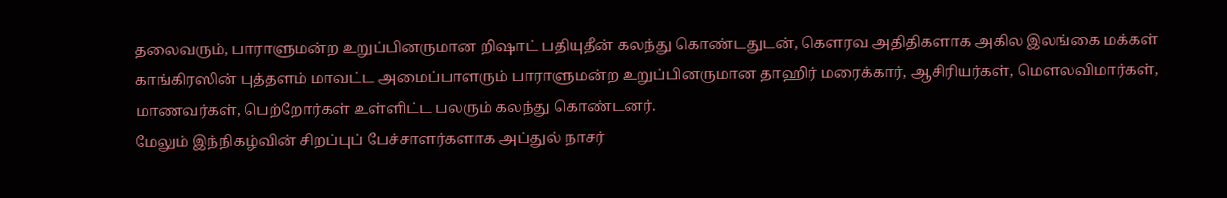தலைவரும், பாராளுமன்ற உறுப்பினருமான றிஷாட் பதியுதீன் கலந்து கொண்டதுடன், கெளரவ அதிதிகளாக அகில இலங்கை மக்கள் காங்கிரஸின் புத்தளம் மாவட்ட அமைப்பாளரும் பாராளுமன்ற உறுப்பினருமான தாஹிர் மரைக்கார், ஆசிரியர்கள், மௌலவிமார்கள், மாணவர்கள், பெற்றோர்கள் உள்ளிட்ட பலரும் கலந்து கொண்டனர்.
மேலும் இந்நிகழ்வின் சிறப்புப் பேச்சாளர்களாக அப்துல் நாசர்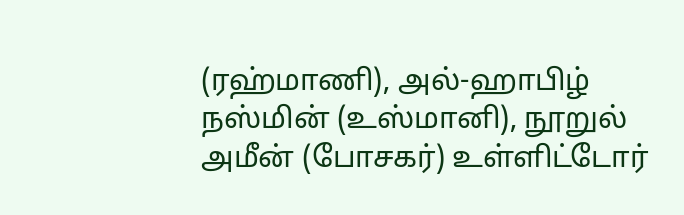(ரஹ்மாணி), அல்-ஹாபிழ் நஸ்மின் (உஸ்மானி), நூறுல் அமீன் (போசகர்) உள்ளிட்டோர்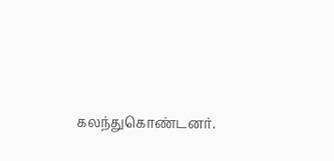கலந்துகொண்டனர்.